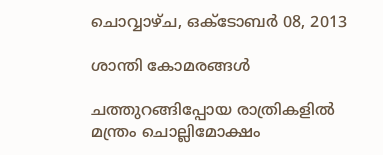ചൊവ്വാഴ്ച, ഒക്‌ടോബർ 08, 2013

ശാന്തി കോമരങ്ങള്‍

ചത്തുറങ്ങിപ്പോയ രാത്രികളില്‍
മന്ത്രം ചൊല്ലിമോക്ഷം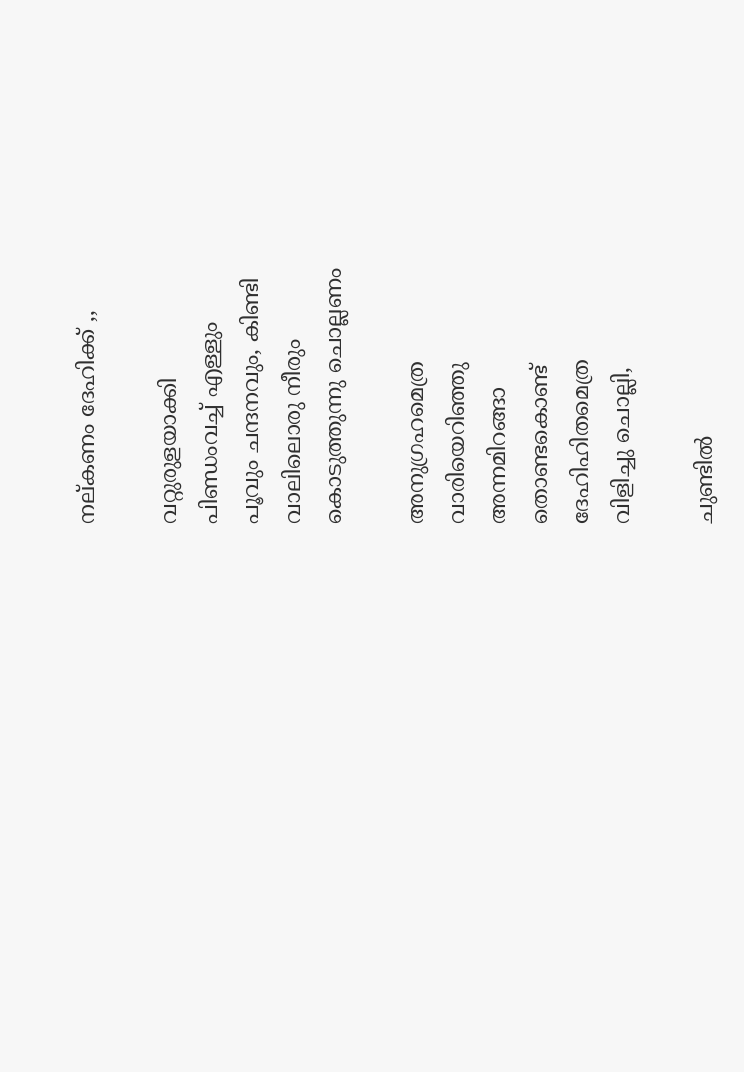നല്കണം ദേഹിക്ക് ,,

വറ്റുരുളയാക്കി
പിണ്ഡംവച്ച് എള്ളും
പൂവും ചന്ദനവും, കിണ്ടി
വാലിലൊരു നീരും
കൊടുത്തുന്നു ചൊല്ലണം

അനുഗ്രഹമെത്ര
വാരിയെറിഞ്ഞു
അന്നമിറങ്ങാ
തൊണ്ടകൊണ്ട്‌
ദേഹിഹിതമെത്ര
വിളിച്ചു ചൊല്ലി,

ചുണ്ടില്‍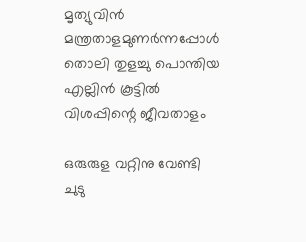മൃത്യുവിന്‍
മന്ത്രതാളമുണർന്നപ്പോൾ
തൊലി തുളച്ചു പൊന്തിയ
എല്ലിൻ കൂട്ടിൽ
വിശപ്പിന്റെ ജീവതാളം

ഒരുരുള വറ്റിനു വേണ്ടി
ചുടു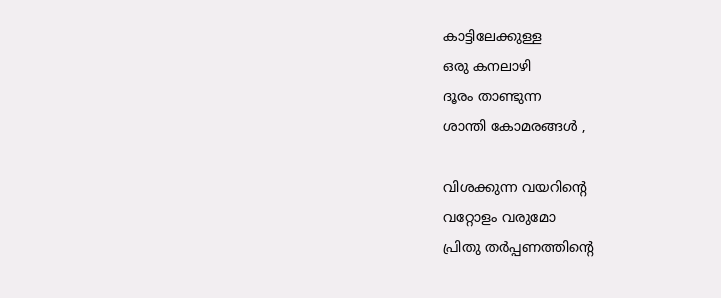കാട്ടിലേക്കുള്ള
ഒരു കനലാഴി
ദൂരം താണ്ടുന്ന
ശാന്തി കോമരങ്ങള്‍ ,

വിശക്കുന്ന വയറിന്റെ
വറ്റോളം വരുമോ
പ്രിതു തർപ്പണത്തിന്റെ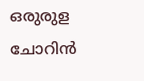ഒരുരുള ചോറിൻ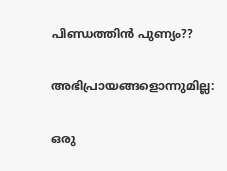പിണ്ഡത്തിൻ പുണ്യം??

അഭിപ്രായങ്ങളൊന്നുമില്ല:

ഒരു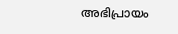അഭിപ്രായം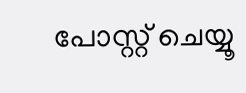പോസ്റ്റ് ചെയ്യൂ